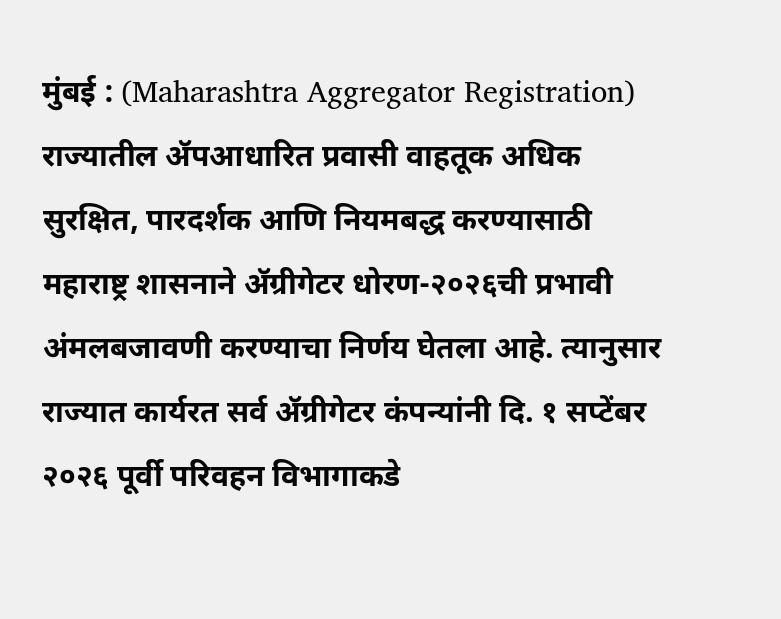मुंबई : (Maharashtra Aggregator Registration) राज्यातील ॲपआधारित प्रवासी वाहतूक अधिक सुरक्षित, पारदर्शक आणि नियमबद्ध करण्यासाठी महाराष्ट्र शासनाने ॲग्रीगेटर धोरण-२०२६ची प्रभावी अंमलबजावणी करण्याचा निर्णय घेतला आहे. त्यानुसार राज्यात कार्यरत सर्व ॲग्रीगेटर कंपन्यांनी दि. १ सप्टेंबर २०२६ पूर्वी परिवहन विभागाकडे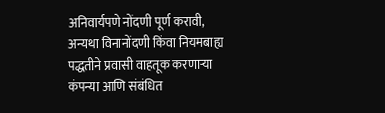अनिवार्यपणे नोंदणी पूर्ण करावी, अन्यथा विनानोंदणी किंवा नियमबाह्य पद्धतीने प्रवासी वाहतूक करणाऱ्या कंपन्या आणि संबंधित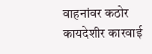वाहनांवर कठोर कायदेशीर कारवाई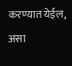करण्यात येईल, असा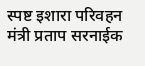स्पष्ट इशारा परिवहन मंत्री प्रताप सरनाईक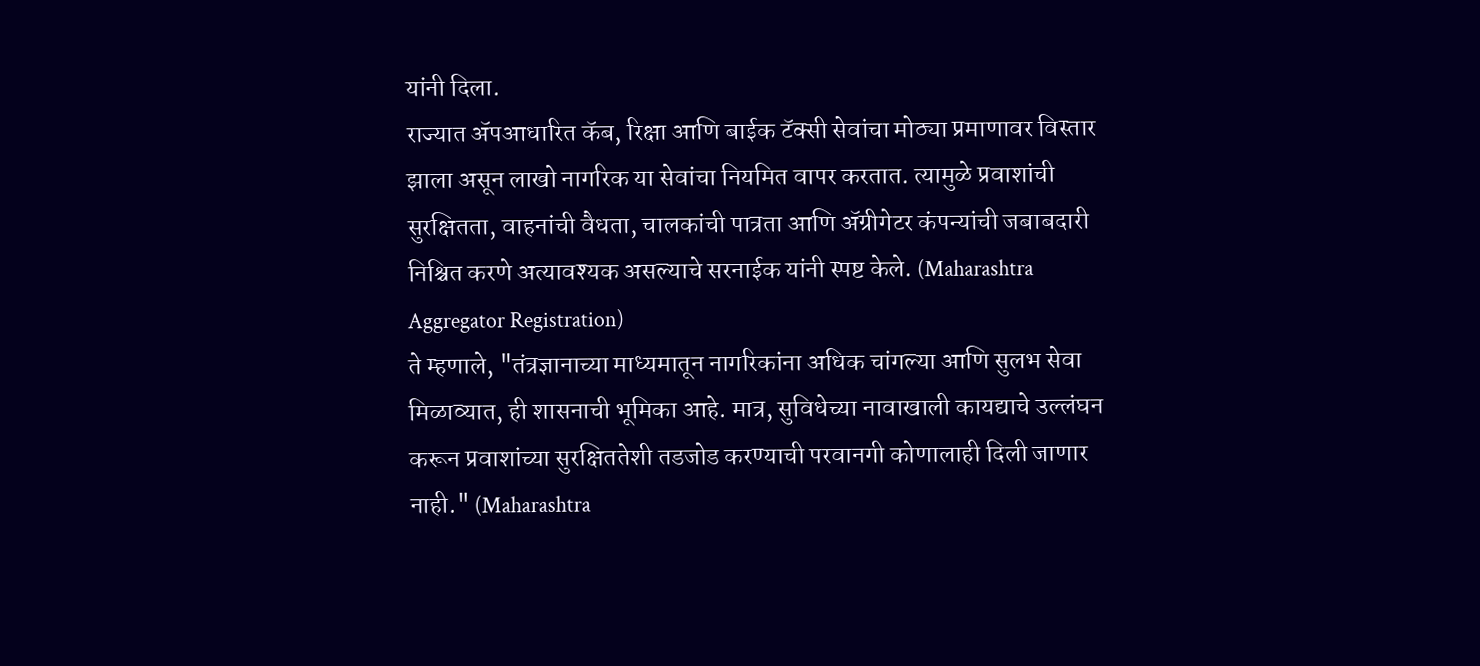यांनी दिला.
राज्यात ॲपआधारित कॅब, रिक्षा आणि बाईक टॅक्सी सेवांचा मोठ्या प्रमाणावर विस्तार झाला असून लाखो नागरिक या सेवांचा नियमित वापर करतात. त्यामुळे प्रवाशांची सुरक्षितता, वाहनांची वैधता, चालकांची पात्रता आणि ॲग्रीगेटर कंपन्यांची जबाबदारी निश्चित करणे अत्यावश्यक असल्याचे सरनाईक यांनी स्पष्ट केले. (Maharashtra Aggregator Registration)
ते म्हणाले, "तंत्रज्ञानाच्या माध्यमातून नागरिकांना अधिक चांगल्या आणि सुलभ सेवा मिळाव्यात, ही शासनाची भूमिका आहे. मात्र, सुविधेच्या नावाखाली कायद्याचे उल्लंघन करून प्रवाशांच्या सुरक्षिततेशी तडजोड करण्याची परवानगी कोणालाही दिली जाणार नाही." (Maharashtra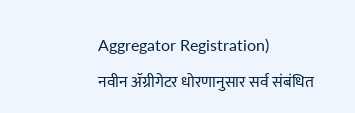Aggregator Registration)
नवीन ॲग्रीगेटर धोरणानुसार सर्व संबंधित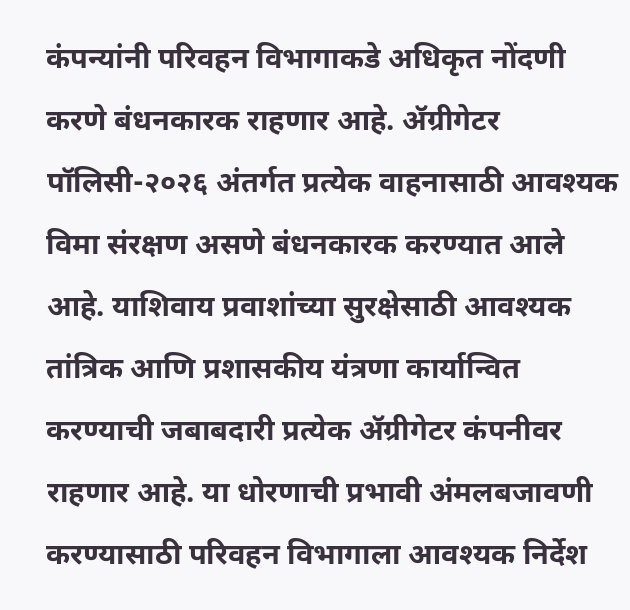कंपन्यांनी परिवहन विभागाकडे अधिकृत नोंदणी करणे बंधनकारक राहणार आहे. ॲग्रीगेटर पॉलिसी-२०२६ अंतर्गत प्रत्येक वाहनासाठी आवश्यक विमा संरक्षण असणे बंधनकारक करण्यात आले आहे. याशिवाय प्रवाशांच्या सुरक्षेसाठी आवश्यक तांत्रिक आणि प्रशासकीय यंत्रणा कार्यान्वित करण्याची जबाबदारी प्रत्येक ॲग्रीगेटर कंपनीवर राहणार आहे. या धोरणाची प्रभावी अंमलबजावणी करण्यासाठी परिवहन विभागाला आवश्यक निर्देश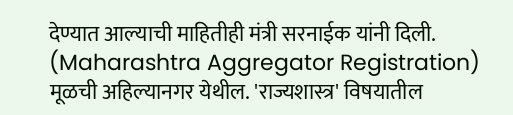देण्यात आल्याची माहितीही मंत्री सरनाईक यांनी दिली. (Maharashtra Aggregator Registration)
मूळची अहिल्यानगर येथील. 'राज्यशास्त्र' विषयातील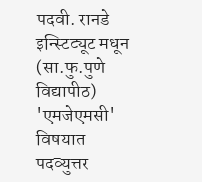पदवी. रानडे इन्स्टिट्यूट मधून (सा.फु.पुणे विद्यापीठ) 'एमजेएमसी' विषयात पदव्युत्तर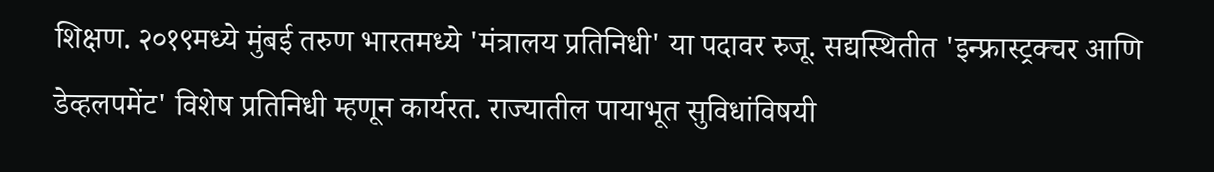शिक्षण. २०१९मध्ये मुंबई तरुण भारतमध्ये 'मंत्रालय प्रतिनिधी' या पदावर रुजू. सद्यस्थितीत 'इन्फ्रास्ट्रक्चर आणि डेव्हलपमेंट' विशेष प्रतिनिधी म्हणून कार्यरत. राज्यातील पायाभूत सुविधांविषयी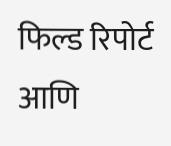फिल्ड रिपोर्ट आणि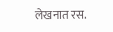लेखनात रस.